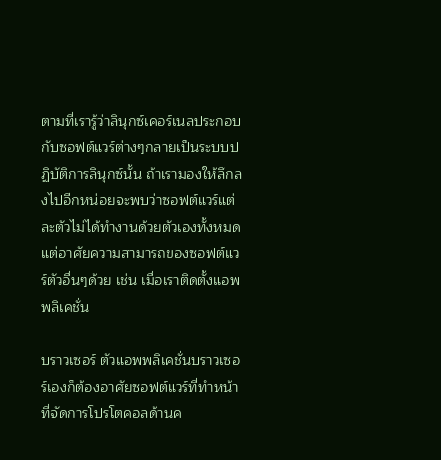ตามที่เรารู้ว่าลินุกซ์เคอร์เนลประกอบกับซอฟต์แวร์ต่างๆกลายเป็นระบบปฏิบัติการลินุกซ์นั้น ถ้าเรามองให้ลึกลงไปอีกหน่อยจะพบว่าซอฟต์แวร์แต่ละตัวไม่ได้ทำงานด้วยตัวเองทั้งหมดแต่อาศัยความสามารถของซอฟต์แวร์ตัวอื่นๆด้วย เช่น เมื่อเราติดตั้งแอพพลิเคชั่น

บราวเซอร์ ตัวแอพพลิเคชั่นบราวเซอร์เองก็ต้องอาศัยซอฟต์แวร์ที่ทำหน้าที่จัดการโปรโตคอลด้านค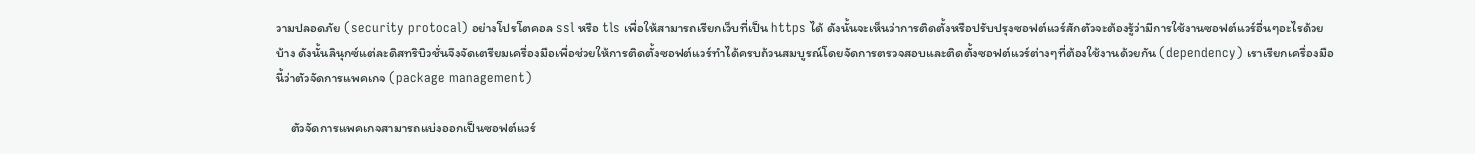วามปลอดภัย (security protocal) อย่างโปรโตคอล ssl หรือ tls เพื่อให้สามารถเรียกเว็บที่เป็น https ได้ ดังนั้นจะเห็นว่าการติดตั้งหรือปรับปรุงซอฟต์แวร์สักตัวจะต้องรู้ว่ามีการใช้งานซอฟต์แวร์อื่นๆอะไรด้วยบ้าง ดังนั้นลินุกซ์แต่ละดิสทริบิวชั่นจึงจัดเตรียมเครื่องมือเพื่อช่วยให้การติดตั้งซอฟต์แวร์ทำได้ครบถ้วนสมบูรณ์โดยจัดการตรวจสอบและติดตั้งซอฟต์แวร์ต่างๆที่ต้องใช้งานด้วยกัน (dependency) เราเรียกเครื่องมือนี้ว่าตัวจัดการแพคเกจ (package management)

     ตัวจัดการแพคเกจสามารถแบ่งออกเป็นซอฟต์แวร์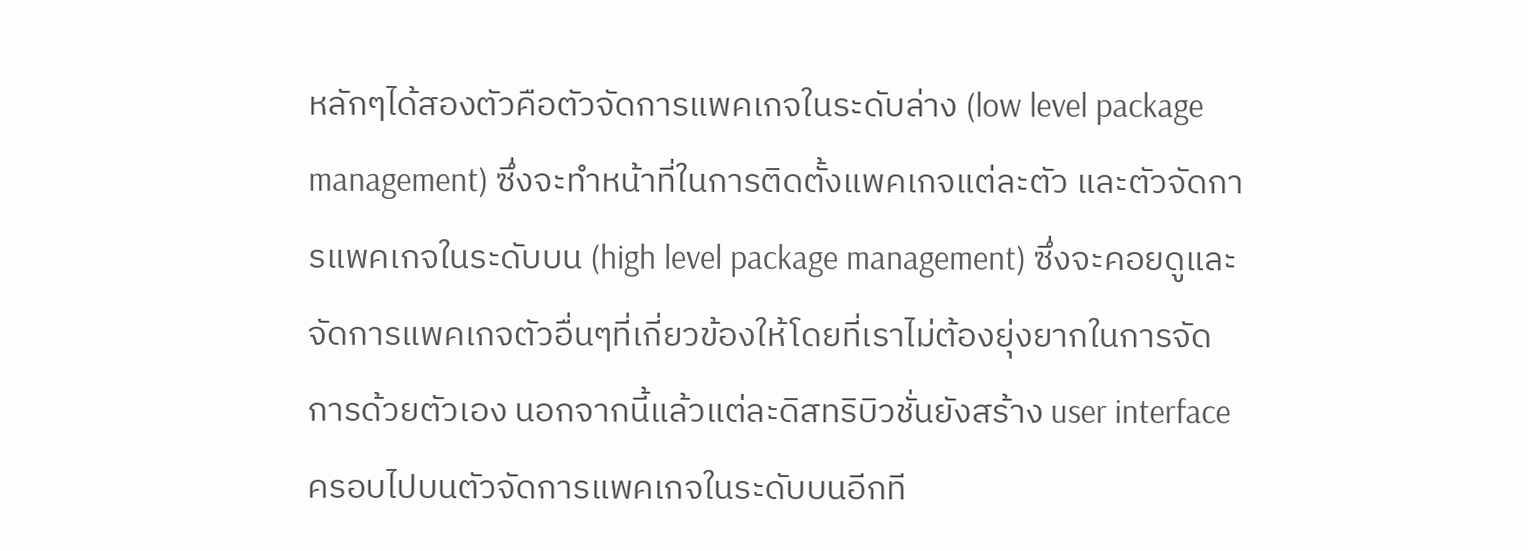หลักๆได้สองตัวคือตัวจัดการแพคเกจในระดับล่าง (low level package management) ซึ่งจะทำหน้าที่ในการติดตั้งแพคเกจแต่ละตัว และตัวจัดการแพคเกจในระดับบน (high level package management) ซึ่งจะคอยดูและจัดการแพคเกจตัวอื่นๆที่เกี่ยวข้องให้โดยที่เราไม่ต้องยุ่งยากในการจัดการด้วยตัวเอง นอกจากนี้แล้วแต่ละดิสทริบิวชั่นยังสร้าง user interface ครอบไปบนตัวจัดการแพคเกจในระดับบนอีกที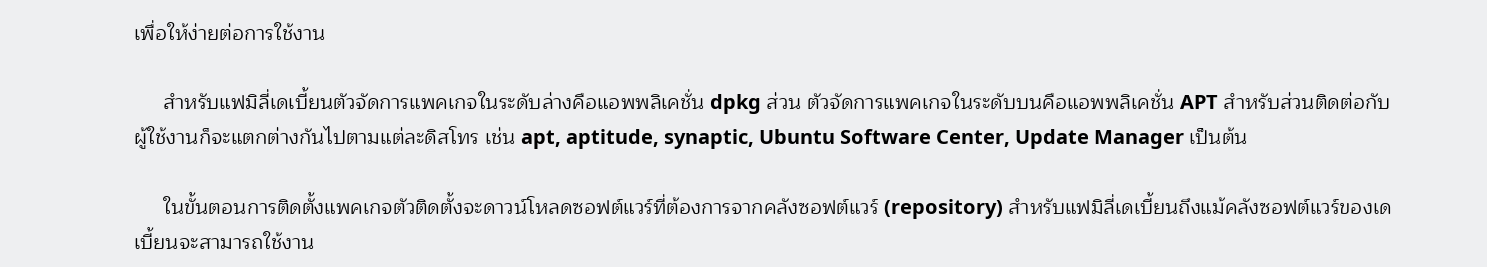เพื่อให้ง่ายต่อการใช้งาน

     สำหรับแฟมิลี่เดเบี้ยนตัวจัดการแพคเกจในระดับล่างคือแอพพลิเคชั่น dpkg ส่วน ตัวจัดการแพคเกจในระดับบนคือแอพพลิเคชั่น APT สำหรับส่วนติดต่อกับผู้ใช้งานก็จะแตกต่างกันไปตามแต่ละดิสโทร เช่น apt, aptitude, synaptic, Ubuntu Software Center, Update Manager เป็นต้น

     ในขั้นตอนการติดตั้งแพคเกจตัวติดตั้งจะดาวน์โหลดซอฟต์แวร์ที่ต้องการจากคลังซอฟต์แวร์ (repository) สำหรับแฟมิลี่เดเบี้ยนถึงแม้คลังซอฟต์แวร์ของเดเบี้ยนจะสามารถใช้งาน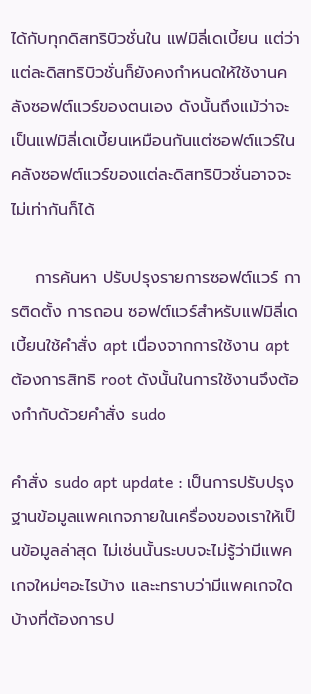ได้กับทุกดิสทริบิวชั่นใน แฟมิลี่เดเบี้ยน แต่ว่าแต่ละดิสทริบิวชั่นก็ยังคงกำหนดให้ใช้งานคลังซอฟต์แวร์ของตนเอง ดังนั้นถึงแม้ว่าจะเป็นแฟมิลี่เดเบี้ยนเหมือนกันแต่ซอฟต์แวร์ในคลังซอฟต์แวร์ของแต่ละดิสทริบิวชั่นอาจจะไม่เท่ากันก็ได้

    การค้นหา ปรับปรุงรายการซอฟต์แวร์ การติดตั้ง การถอน ซอฟต์แวร์สำหรับแฟมิลี่เดเบี้ยนใช้คำสั่ง apt เนื่องจากการใช้งาน apt ต้องการสิทธิ root ดังนั้นในการใช้งานจึงต้องกำกับด้วยคำสั่ง sudo

คำสั่ง sudo apt update : เป็นการปรับปรุงฐานข้อมูลแพคเกจภายในเครื่องของเราให้เป็นข้อมูลล่าสุด ไม่เช่นนั้นระบบจะไม่รู้ว่ามีแพคเกจใหม่ๆอะไรบ้าง และะทราบว่ามีแพคเกจใดบ้างที่ต้องการป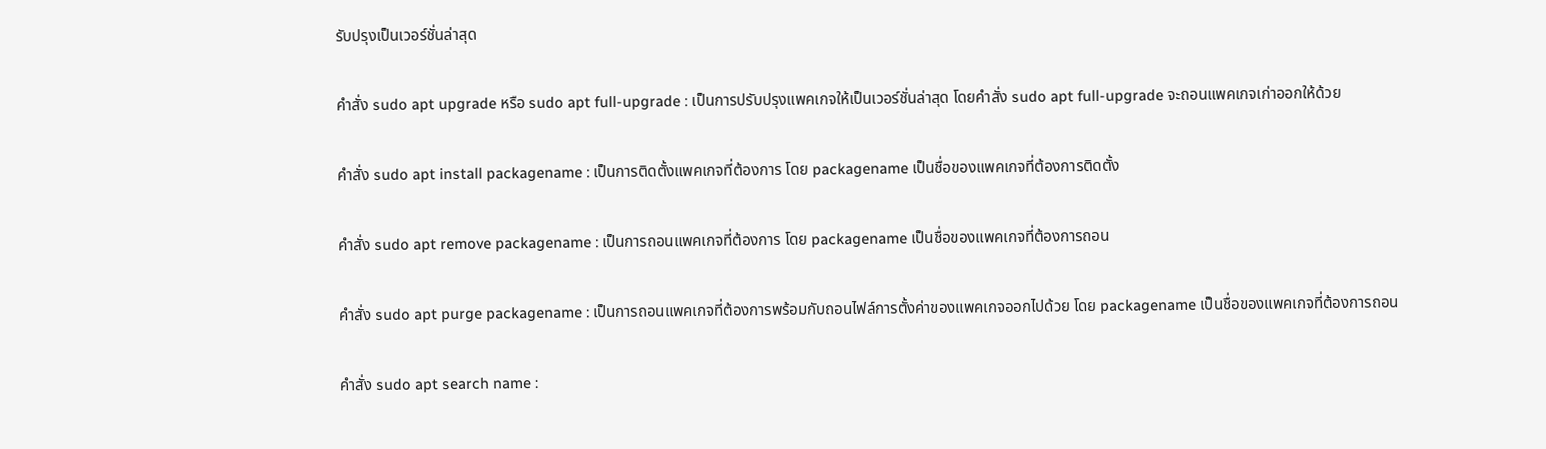รับปรุงเป็นเวอร์ชั่นล่าสุด

คำสั่ง sudo apt upgrade หรือ sudo apt full-upgrade : เป็นการปรับปรุงแพคเกจให้เป็นเวอร์ชั่นล่าสุด โดยคำสั่ง sudo apt full-upgrade จะถอนแพคเกจเก่าออกให้ด้วย

คำสั่ง sudo apt install packagename : เป็นการติดตั้งแพคเกจที่ต้องการ โดย packagename เป็นชื่อของแพคเกจที่ต้องการติดตั้ง

คำสั่ง sudo apt remove packagename : เป็นการถอนแพคเกจที่ต้องการ โดย packagename เป็นชื่อของแพคเกจที่ต้องการถอน

คำสั่ง sudo apt purge packagename : เป็นการถอนแพคเกจที่ต้องการพร้อมกับถอนไฟล์การตั้งค่าของแพคเกจออกไปด้วย โดย packagename เป็นชื่อของแพคเกจที่ต้องการถอน

คำสั่ง sudo apt search name :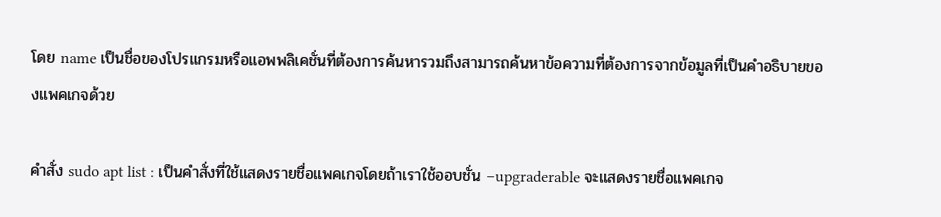โดย name เป็นชื่อของโปรแกรมหรือแอพพลิเคชั่นที่ต้องการค้นหารวมถึงสามารถค้นหาข้อความที่ต้องการจากข้อมูลที่เป็นคำอธิบายของแพคเกจด้วย

คำสั่ง sudo apt list : เป็นคำสั่งที่ใช้แสดงรายชื่อแพคเกจโดยถ้าเราใช้ออบชั่น –upgraderable จะแสดงรายชื่อแพคเกจ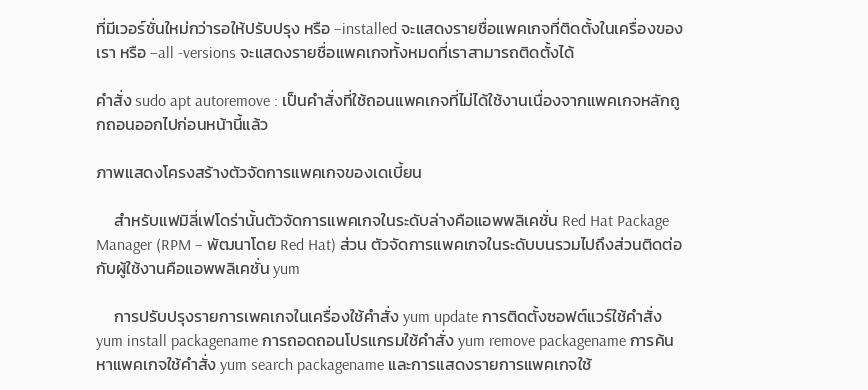ที่มีเวอร์ชั่นใหม่กว่ารอให้ปรับปรุง หรือ –installed จะแสดงรายชื่อแพคเกจที่ติดตั้งในเครื่องของเรา หรือ –all -versions จะแสดงรายชื่อแพคเกจทั้งหมดที่เราสามารถติดตั้งได้

คำสั่ง sudo apt autoremove : เป็นคำสั่งที่ใช้ถอนแพคเกจที่ไม่ได้ใช้งานเนื่องจากแพคเกจหลักถูกถอนออกไปก่อนหน้านี้แล้ว

ภาพแสดงโครงสร้างตัวจัดการแพคเกจของเดเบี้ยน

     สำหรับแฟมิลี่เฟโดร่านั้นตัวจัดการแพคเกจในระดับล่างคือแอพพลิเคชั่น Red Hat Package Manager (RPM – พัฒนาโดย Red Hat) ส่วน ตัวจัดการแพคเกจในระดับบนรวมไปถึงส่วนติดต่อกับผู้ใช้งานคือแอพพลิเคชั่น yum

     การปรับปรุงรายการเพคเกจในเครื่องใช้คำสั่ง yum update การติดตั้งซอฟต์แวร์ใช้คำสั่ง yum install packagename การถอดถอนโปรแกรมใช้คำสั่ง yum remove packagename การค้นหาแพคเกจใช้คำสั่ง yum search packagename และการแสดงรายการแพคเกจใช้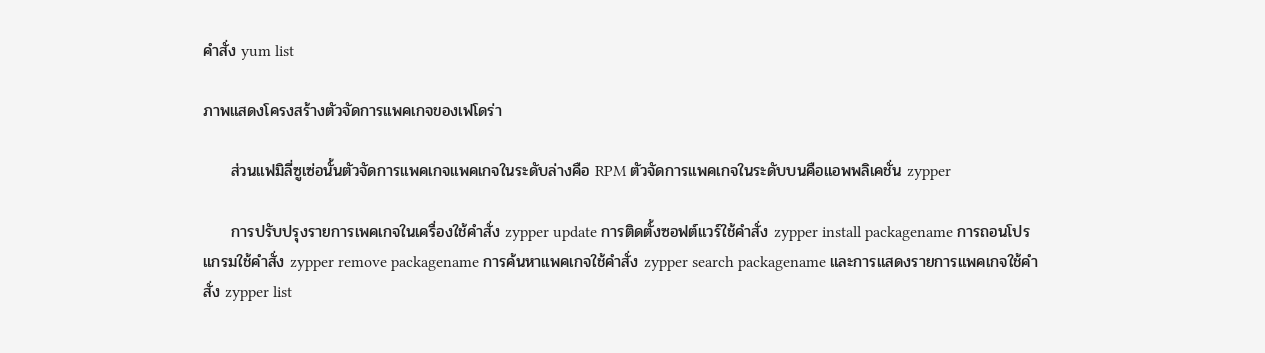คำสั่ง yum list

ภาพแสดงโครงสร้างตัวจัดการแพคเกจของเฟโดร่า

     ส่วนแฟมิลี่ซูเซ่อนั้นตัวจัดการแพคเกจแพคเกจในระดับล่างคือ RPM ตัวจัดการแพคเกจในระดับบนคือแอพพลิเคชั่น zypper

     การปรับปรุงรายการเพคเกจในเครื่องใช้คำสั่ง zypper update การติดตั้งซอฟต์แวร์ใช้คำสั่ง zypper install packagename การถอนโปรแกรมใช้คำสั่ง zypper remove packagename การค้นหาแพคเกจใช้คำสั่ง zypper search packagename และการแสดงรายการแพคเกจใช้คำสั่ง zypper list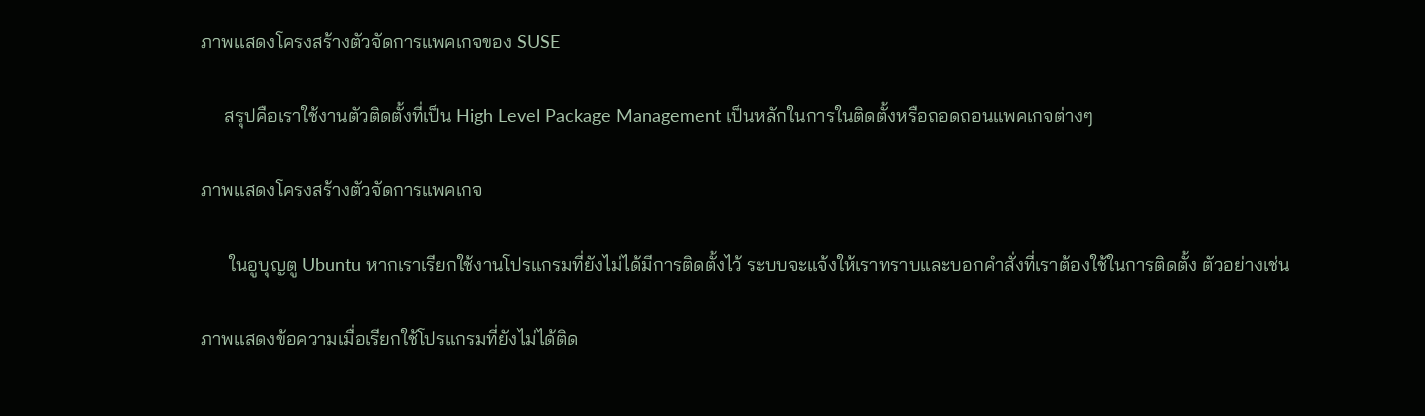ภาพแสดงโครงสร้างตัวจัดการแพคเกจของ SUSE

     สรุปคือเราใช้งานตัวติดตั้งที่เป็น High Level Package Management เป็นหลักในการในติดตั้งหรือถอดถอนแพคเกจต่างๆ

ภาพแสดงโครงสร้างตัวจัดการแพคเกจ

      ในอูบุญตู Ubuntu หากเราเรียกใช้งานโปรแกรมที่ยังไม่ได้มีการติดตั้งไว้ ระบบจะแจ้งให้เราทราบและบอกคำสั่งที่เราต้องใช้ในการติดตั้ง ตัวอย่างเช่น

ภาพแสดงข้อความเมื่อเรียกใช้โปรแกรมที่ยังไม่ได้ติด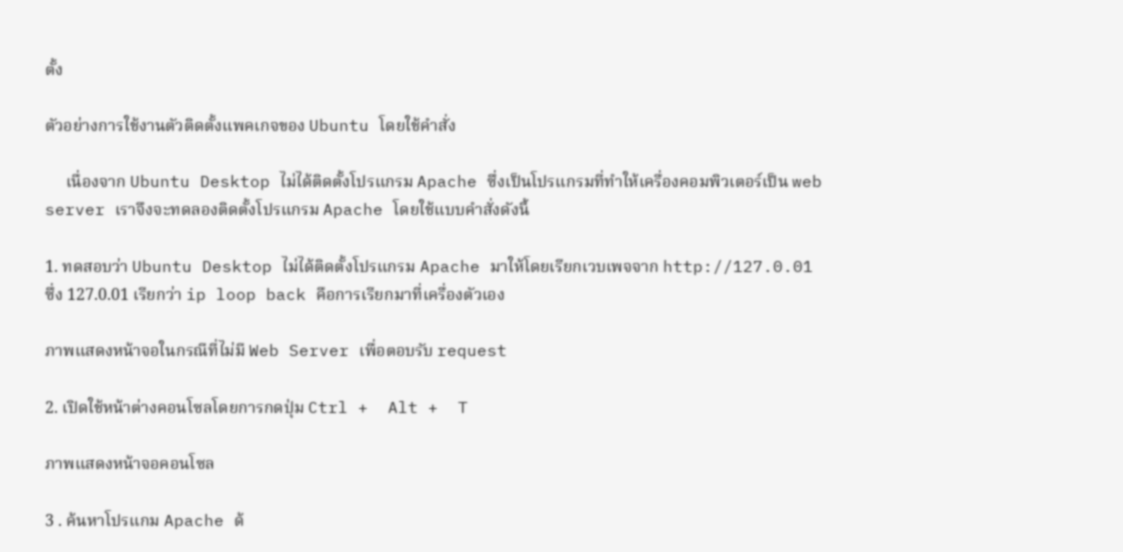ตั้ง

ตัวอย่างการใช้งานตัวติดตั้งแพคเกจของ Ubuntu โดยใช้คำสั่ง

     เนื่องจาก Ubuntu Desktop ไม่ได้ติดตั้งโปรแกรม Apache ซึ่งเป็นโปรแกรมที่ทำให้เครื่องคอมพิวเตอร์เป็น web server เราจึงจะทดลองติดตั้งโปรแกรม Apache โดยใช้แบบคำสั่งดังนี้

1. ทดสอบว่า Ubuntu Desktop ไม่ได้ติดตั้งโปรแกรม Apache มาให้โดยเรียกเวบเพจจาก http://127.0.01  ซึ่ง 127.0.01 เรียกว่า ip loop back คือการเรียกมาที่เครื่องตัวเอง

ภาพแสดงหน้าจอในกรณีที่ไม่มี Web Server เพื่อตอบรับ request

2. เปิดใช้หน้าต่างคอนโซลโดยการกดปุ่ม Ctrl +  Alt +  T

ภาพแสดงหน้าจอคอนโซล

3 . ค้นหาโปรแกม Apache ด้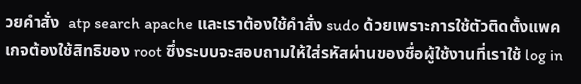วยคำสั่ง  atp search apache และเราต้องใช้คำสั่ง sudo ด้วยเพราะการใช้ตัวติดตั้งแพคเกจต้องใช้สิทธิของ root ซึ่งระบบจะสอบถามให้ใส่รหัสผ่านของชื่อผู้ใช้งานที่เราใช้ log in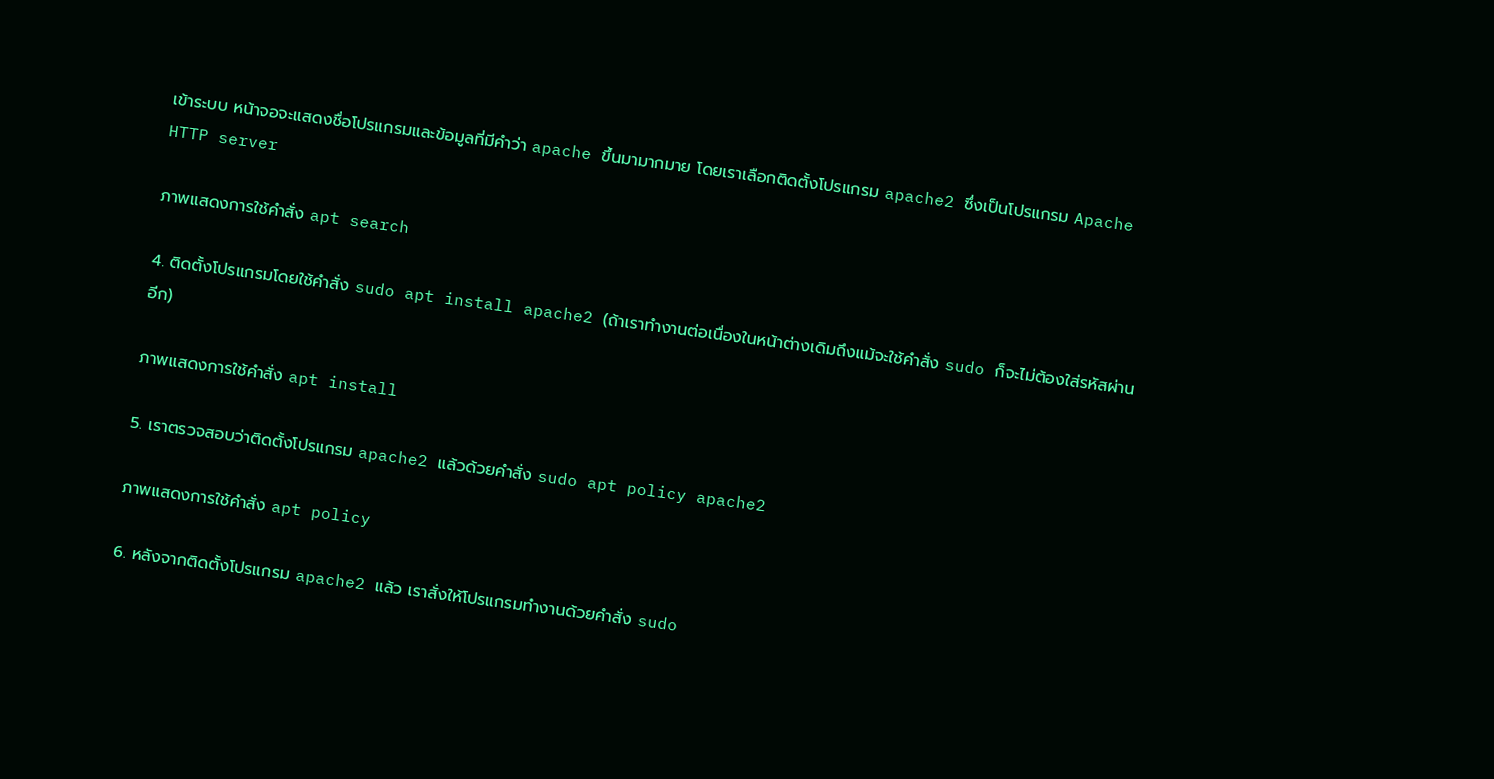เข้าระบบ หน้าจอจะแสดงชื่อโปรแกรมและข้อมูลที่มีคำว่า apache ขึ้นมามากมาย โดยเราเลือกติดตั้งโปรแกรม apache2 ซึ่งเป็นโปรแกรม Apache HTTP server

ภาพแสดงการใช้คำสั่ง apt search

4. ติดตั้งโปรแกรมโดยใช้คำสั่ง sudo apt install apache2 (ถ้าเราทำงานต่อเนื่องในหน้าต่างเดิมถึงแม้จะใช้คำสั่ง sudo ก็จะไม่ต้องใส่รหัสผ่านอีก)

ภาพแสดงการใช้คำสั่ง apt install

5. เราตรวจสอบว่าติดตั้งโปรแกรม apache2 แล้วด้วยคำสั่ง sudo apt policy apache2

ภาพแสดงการใช้คำสั่ง apt policy

6. หลังจากติดตั้งโปรแกรม apache2 แล้ว เราสั่งให้โปรแกรมทำงานด้วยคำสั่ง sudo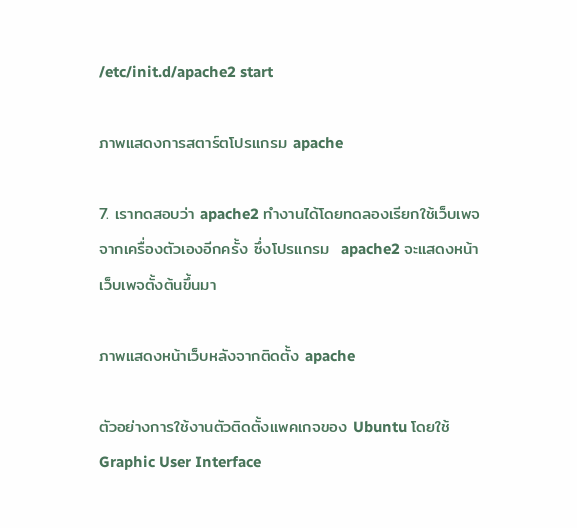/etc/init.d/apache2 start

ภาพแสดงการสตาร์ตโปรแกรม apache

7. เราทดสอบว่า apache2 ทำงานได้โดยทดลองเรียกใช้เว็บเพจจากเครื่องตัวเองอีกครั้ง ซึ่งโปรแกรม  apache2 จะแสดงหน้าเว็บเพจตั้งต้นขึ้นมา

ภาพแสดงหน้าเว็บหลังจากติดตั้ง apache

ตัวอย่างการใช้งานตัวติดตั้งแพคเกจของ Ubuntu โดยใช้ Graphic User Interface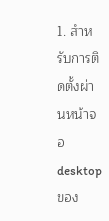1. สำหรับการติดตั้งผ่านหน้าจอ desktop ของ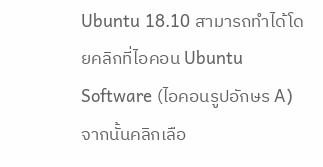Ubuntu 18.10 สามารถทำได้โดยคลิกที่ไอคอน Ubuntu Software (ไอคอนรูปอักษร A) จากนั้นคลิกเลือ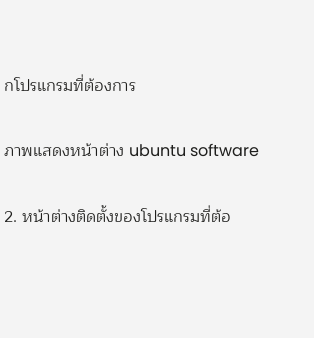กโปรแกรมที่ต้องการ

ภาพแสดงหน้าต่าง ubuntu software

2. หน้าต่างติดตั้งของโปรแกรมที่ต้อ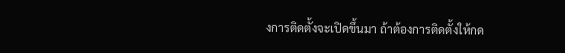งการติดตั้งจะเปิดขึ้นมา ถ้าต้องการติดตั้งให้กด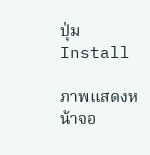ปุ่ม Install

ภาพแสดงหน้าจอ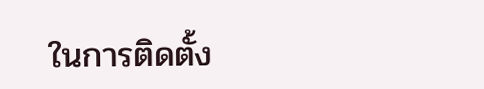ในการติดตั้ง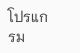โปรแกรม